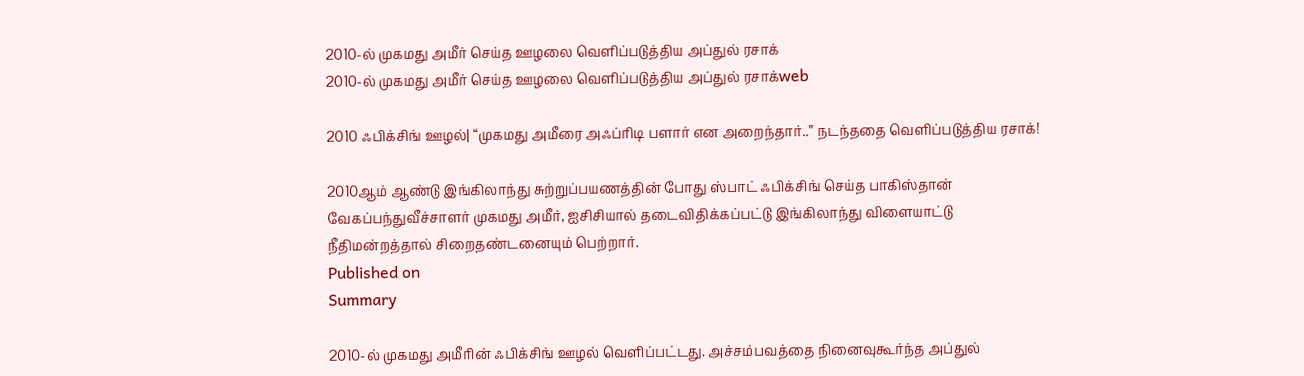2010-ல் முகமது அமீர் செய்த ஊழலை வெளிப்படுத்திய அப்துல் ரசாக்
2010-ல் முகமது அமீர் செய்த ஊழலை வெளிப்படுத்திய அப்துல் ரசாக்web

2010 ஃபிக்சிங் ஊழல்| “முகமது அமீரை அஃப்ரிடி பளார் என அறைந்தார்..” நடந்ததை வெளிப்படுத்திய ரசாக்!

2010ஆம் ஆண்டு இங்கிலாந்து சுற்றுப்பயணத்தின் போது ஸ்பாட் ஃபிக்சிங் செய்த பாகிஸ்தான் வேகப்பந்துவீச்சாளர் முகமது அமீர், ஐசிசியால் தடைவிதிக்கப்பட்டு இங்கிலாந்து விளையாட்டு நீதிமன்றத்தால் சிறைதண்டனையும் பெற்றார்.
Published on
Summary

2010-ல் முகமது அமீரின் ஃபிக்சிங் ஊழல் வெளிப்பட்டது. அச்சம்பவத்தை நினைவுகூர்ந்த அப்துல்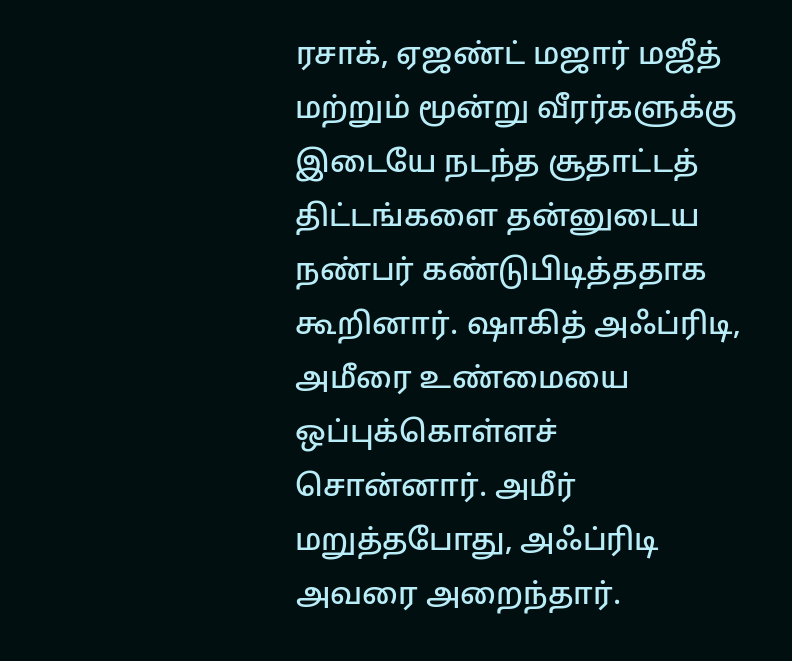ரசாக், ஏஜண்ட் மஜார் மஜீத் மற்றும் மூன்று வீரர்களுக்கு இடையே நடந்த சூதாட்டத் திட்டங்களை தன்னுடைய நண்பர் கண்டுபிடித்ததாக கூறினார். ஷாகித் அஃப்ரிடி, அமீரை உண்மையை ஒப்புக்கொள்ளச் சொன்னார். அமீர் மறுத்தபோது, அஃப்ரிடி அவரை அறைந்தார்.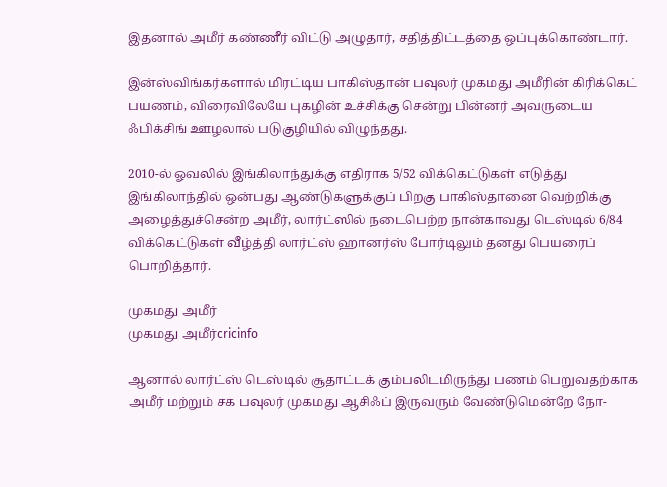இதனால் அமீர் கண்ணீர் விட்டு அழுதார், சதித்திட்டத்தை ஒப்புக்கொண்டார்.

இன்ஸ்விங்கர்களால் மிரட்டிய பாகிஸ்தான் பவுலர் முகமது அமீரின் கிரிக்கெட் பயணம், விரைவிலேயே புகழின் உச்சிக்கு சென்று பின்னர் அவருடைய ஃபிக்சிங் ஊழலால் படுகுழியில் விழுந்தது.

2010-ல் ஓவலில் இங்கிலாந்துக்கு எதிராக 5/52 விக்கெட்டுகள் எடுத்து இங்கிலாந்தில் ஒன்பது ஆண்டுகளுக்குப் பிறகு பாகிஸ்தானை வெற்றிக்கு அழைத்துச்சென்ற அமீர், லார்ட்ஸில் நடைபெற்ற நான்காவது டெஸ்டில் 6/84 விக்கெட்டுகள் வீழ்த்தி லார்ட்ஸ் ஹானர்ஸ் போர்டிலும் தனது பெயரைப் பொறித்தார்.

முகமது அமீர்
முகமது அமீர்cricinfo

ஆனால் லார்ட்ஸ் டெஸ்டில் சூதாட்டக் கும்பலிடமிருந்து பணம் பெறுவதற்காக அமீர் மற்றும் சக பவுலர் முகமது ஆசிஃப் இருவரும் வேண்டுமென்றே நோ-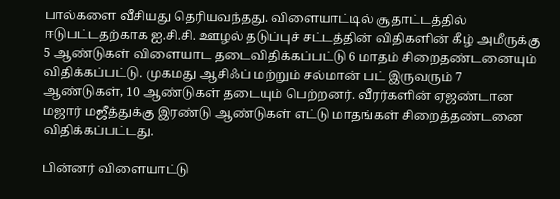பால்களை வீசியது தெரியவந்தது. விளையாட்டில் சூதாட்டத்தில் ஈடுபட்டதற்காக ஐ.சி.சி. ஊழல் தடுப்புச் சட்டத்தின் விதிகளின் கீழ் அமீருக்கு 5 ஆண்டுகள் விளையாட தடைவிதிக்கப்பட்டு 6 மாதம் சிறைதண்டனையும் விதிக்கப்பட்டு. முகமது ஆசிஃப் மற்றும் சல்மான் பட் இருவரும் 7 ஆண்டுகள், 10 ஆண்டுகள் தடையும் பெற்றனர். வீரர்களின் ஏஜண்டான மஜார் மஜீத்துக்கு இரண்டு ஆண்டுகள் எட்டு மாதங்கள் சிறைத்தண்டனை விதிக்கப்பட்டது.

பின்னர் விளையாட்டு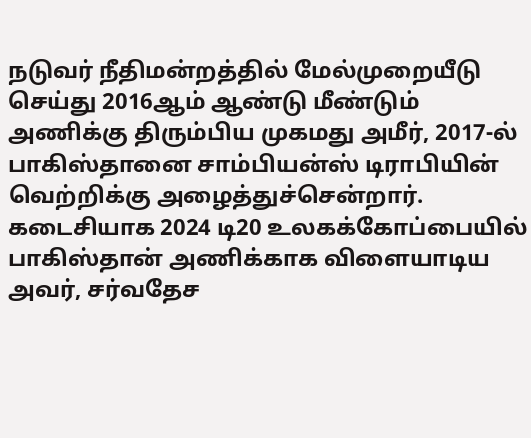நடுவர் நீதிமன்றத்தில் மேல்முறையீடு செய்து 2016ஆம் ஆண்டு மீண்டும் அணிக்கு திரும்பிய முகமது அமீர், 2017-ல் பாகிஸ்தானை சாம்பியன்ஸ் டிராபியின் வெற்றிக்கு அழைத்துச்சென்றார். கடைசியாக 2024 டி20 உலகக்கோப்பையில் பாகிஸ்தான் அணிக்காக விளையாடிய அவர், சர்வதேச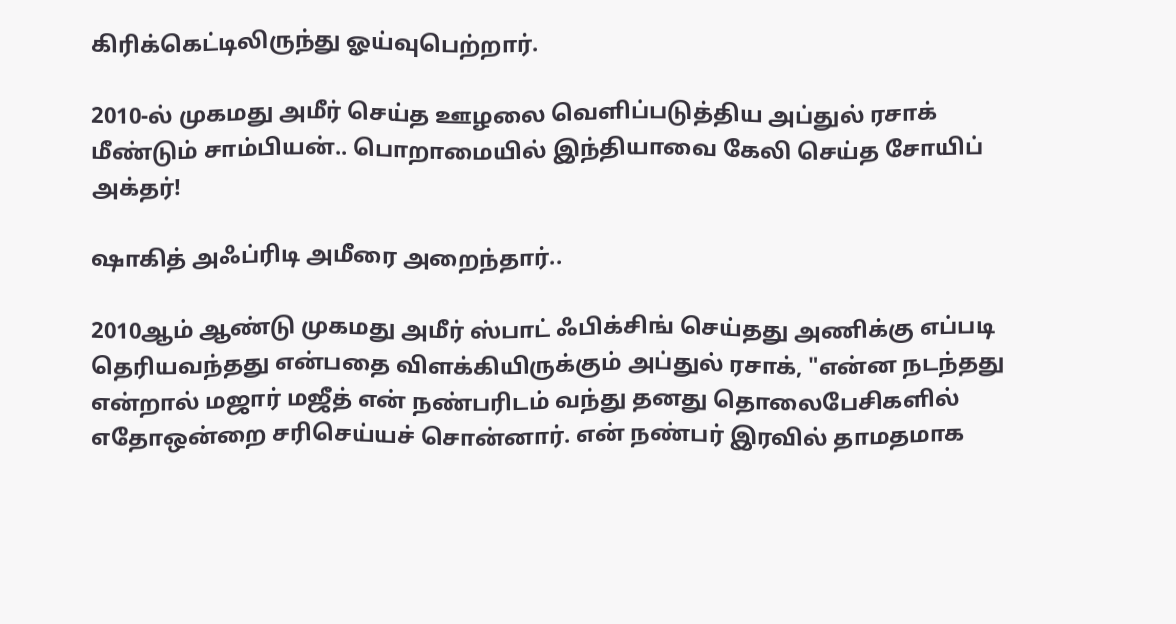கிரிக்கெட்டிலிருந்து ஓய்வுபெற்றார்.

2010-ல் முகமது அமீர் செய்த ஊழலை வெளிப்படுத்திய அப்துல் ரசாக்
மீண்டும் சாம்பியன்.. பொறாமையில் இந்தியாவை கேலி செய்த சோயிப் அக்தர்!

ஷாகித் அஃப்ரிடி அமீரை அறைந்தார்..

2010ஆம் ஆண்டு முகமது அமீர் ஸ்பாட் ஃபிக்சிங் செய்தது அணிக்கு எப்படி தெரியவந்தது என்பதை விளக்கியிருக்கும் அப்துல் ரசாக், "என்ன நடந்தது என்றால் மஜார் மஜீத் என் நண்பரிடம் வந்து தனது தொலைபேசிகளில் எதோஒன்றை சரிசெய்யச் சொன்னார். என் நண்பர் இரவில் தாமதமாக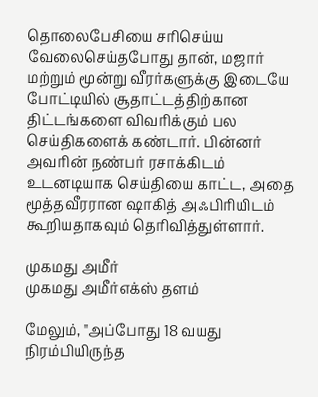தொலைபேசியை சரிசெய்ய வேலைசெய்தபோது தான், மஜார் மற்றும் மூன்று வீரர்களுக்கு இடையே போட்டியில் சூதாட்டத்திற்கான திட்டங்களை விவரிக்கும் பல செய்திகளைக் கண்டார். பின்னர் அவரின் நண்பர் ரசாக்கிடம் உடனடியாக செய்தியை காட்ட, அதை மூத்தவீரரான ஷாகித் அஃபிரியிடம் கூறியதாகவும் தெரிவித்துள்ளார்.

முகமது அமீர்
முகமது அமீர்எக்ஸ் தளம்

மேலும், "அப்போது 18 வயது நிரம்பியிருந்த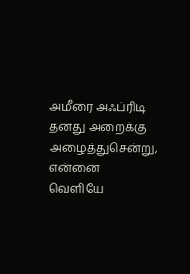அமீரை அஃப்ரிடி தனது அறைக்கு அழைத்துசென்று, என்னை வெளியே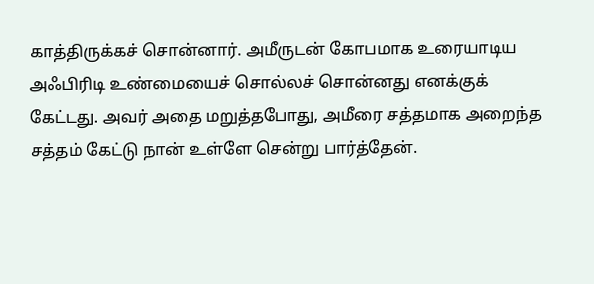காத்திருக்கச் சொன்னார். அமீருடன் கோபமாக உரையாடிய அஃபிரிடி உண்மையைச் சொல்லச் சொன்னது எனக்குக் கேட்டது. அவர் அதை மறுத்தபோது, அமீரை சத்தமாக அறைந்த சத்தம் கேட்டு நான் உள்ளே சென்று பார்த்தேன்.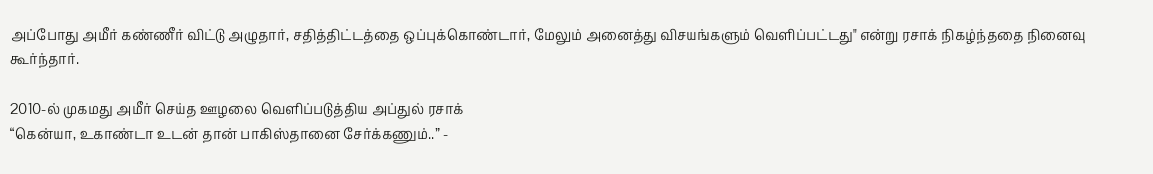அப்போது அமீர் கண்ணீர் விட்டு அழுதார், சதித்திட்டத்தை ஒப்புக்கொண்டார், மேலும் அனைத்து விசயங்களும் வெளிப்பட்டது" என்று ரசாக் நிகழ்ந்ததை நினைவு கூர்ந்தார்.

2010-ல் முகமது அமீர் செய்த ஊழலை வெளிப்படுத்திய அப்துல் ரசாக்
“கென்யா, உகாண்டா உடன் தான் பாகிஸ்தானை சேர்க்கணும்..” -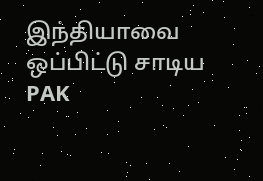இந்தியாவை ஒப்பிட்டு சாடிய PAK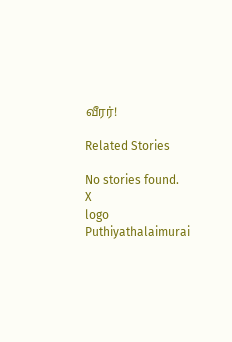வீரர்!

Related Stories

No stories found.
X
logo
Puthiyathalaimurai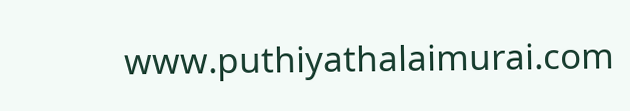www.puthiyathalaimurai.com